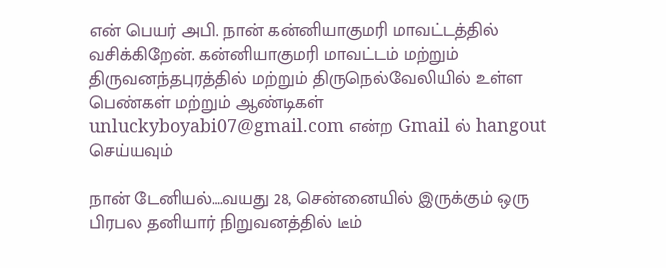என் பெயர் அபி. நான் கன்னியாகுமரி மாவட்டத்தில் வசிக்கிறேன். கன்னியாகுமரி மாவட்டம் மற்றும் திருவனந்தபுரத்தில் மற்றும் திருநெல்வேலியில் உள்ள பெண்கள் மற்றும் ஆண்டிகள் unluckyboyabi07@gmail.com என்ற Gmail ல் hangout செய்யவும்

நான் டேனியல்….வயது 28, சென்னையில் இருக்கும் ஒரு பிரபல தனியார் நிறுவனத்தில் டீம்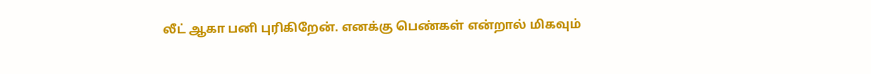லீட் ஆகா பனி புரிகிறேன். எனக்கு பெண்கள் என்றால் மிகவும்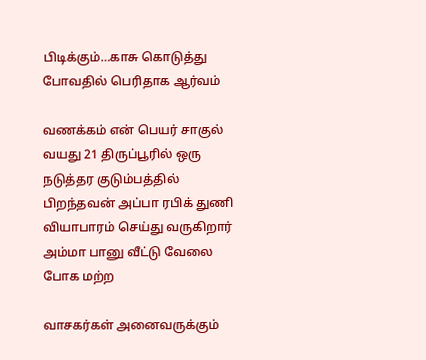பிடிக்கும்…காசு கொடுத்து போவதில் பெரிதாக ஆர்வம்

வணக்கம் என் பெயர் சாகுல் வயது 21 திருப்பூரில் ஒரு நடுத்தர குடும்பத்தில் பிறந்தவன் அப்பா ரபிக் துணி வியாபாரம் செய்து வருகிறார் அம்மா பானு வீட்டு வேலை போக மற்ற

வாசகர்கள் அனைவருக்கும்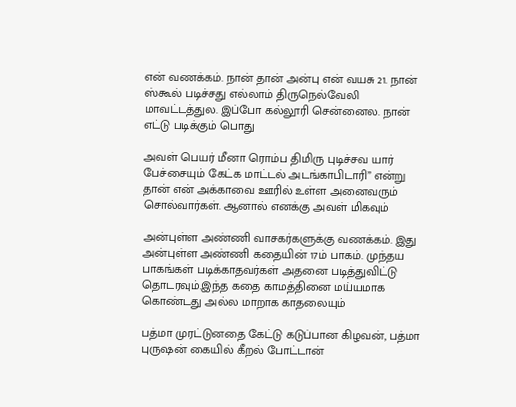என் வணக்கம். நான் தான் அன்பு என் வயசு 21. நான் ஸ்கூல் படிச்சது எல்லாம் திருநெல்வேலி மாவட்டத்துல. இப்போ கல்லூரி சென்னைல. நான் எட்டு படிக்கும் பொது

அவள் பெயர் மீனா ரொம்ப திமிரு புடிச்சவ யார் பேச்சையும் கேட்க மாட்டல் அடங்காபிடாரி” என்று தான் என் அக்காவை ஊரில் உள்ள அனைவரும் சொல்வார்கள். ஆனால் எனக்கு அவள் மிகவும்

அன்புள்ள அண்ணி வாசகர்களுக்கு வணக்கம். இது அன்புள்ள அண்ணி கதையின் 17ம் பாகம். முந்தய பாகங்கள் படிக்காதவர்கள் அதனை படித்துவிட்டு தொடரவும்.இந்த கதை காமத்தினை மய்யமாக கொண்டது அல்ல மாறாக காதலையும்

பத்மா முரட்டுனதை கேட்டு கடுப்பான கிழவன், பத்மா புருஷன் கையில் கீறல் போட்டான்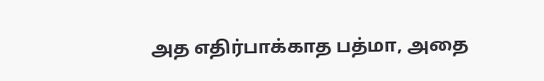அத எதிர்பாக்காத பத்மா, அதை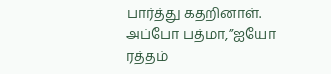பார்த்து கதறினாள். அப்போ பத்மா,”ஐயோ ரத்தம்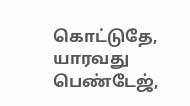கொட்டுதே, யாரவது பெண்டேஜ்,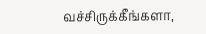வச்சிருக்கீங்களா,